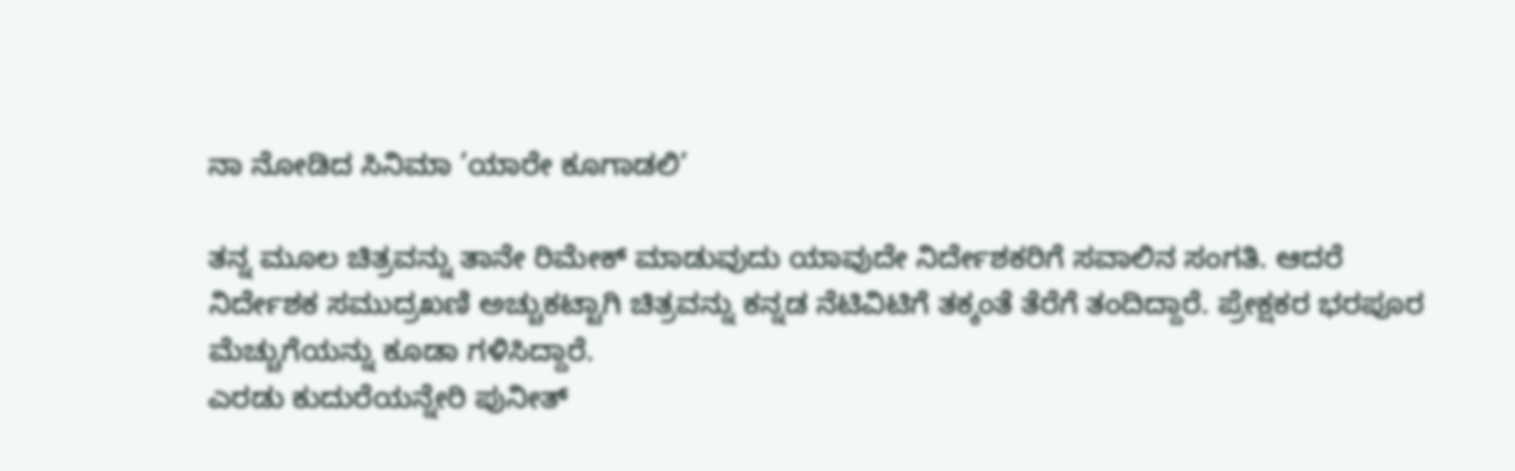ನಾ ನೋಡಿದ ಸಿನಿಮಾ ’ಯಾರೇ ಕೂಗಾಡಲಿ’

ತನ್ನ ಮೂಲ ಚಿತ್ರವನ್ನು ತಾನೇ ರಿಮೇಕ್ ಮಾಡುವುದು ಯಾವುದೇ ನಿರ್ದೇಶಕರಿಗೆ ಸವಾಲಿನ ಸಂಗತಿ. ಆದರೆ ನಿರ್ದೇಶಕ ಸಮುದ್ರಖಣಿ ಅಚ್ಚುಕಟ್ಟಾಗಿ ಚಿತ್ರವನ್ನು ಕನ್ನಡ ನೆಟಿವಿಟಿಗೆ ತಕ್ಕಂತೆ ತೆರೆಗೆ ತಂದಿದ್ದಾರೆ. ಪ್ರೇಕ್ಷಕರ ಭರಪೂರ ಮೆಚ್ಚುಗೆಯನ್ನು ಕೂಡಾ ಗಳಿಸಿದ್ದಾರೆ.
ಎರಡು ಕುದುರೆಯನ್ನೇರಿ ಪುನೀತ್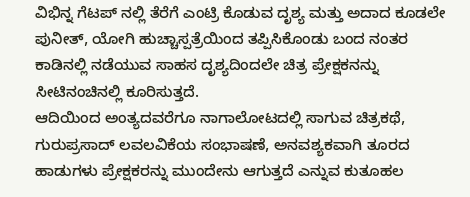ವಿಭಿನ್ನ ಗೆಟಪ್ ನಲ್ಲಿ ತೆರೆಗೆ ಎಂಟ್ರಿ ಕೊಡುವ ದೃಶ್ಯ ಮತ್ತು ಅದಾದ ಕೂಡಲೇ ಪುನೀತ್, ಯೋಗಿ ಹುಚ್ಚಾಸ್ಪತ್ರೆಯಿಂದ ತಪ್ಪಿಸಿಕೊಂಡು ಬಂದ ನಂತರ ಕಾಡಿನಲ್ಲಿ ನಡೆಯುವ ಸಾಹಸ ದೃಶ್ಯದಿಂದಲೇ ಚಿತ್ರ ಪ್ರೇಕ್ಷಕನನ್ನು ಸೀಟಿನಂಚಿನಲ್ಲಿ ಕೂರಿಸುತ್ತದೆ.
ಆದಿಯಿಂದ ಅಂತ್ಯದವರೆಗೂ ನಾಗಾಲೋಟದಲ್ಲಿ ಸಾಗುವ ಚಿತ್ರಕಥೆ, ಗುರುಪ್ರಸಾದ್ ಲವಲವಿಕೆಯ ಸಂಭಾಷಣೆ, ಅನವಶ್ಯಕವಾಗಿ ತೂರದ ಹಾಡುಗಳು ಪ್ರೇಕ್ಷಕರನ್ನು ಮುಂದೇನು ಆಗುತ್ತದೆ ಎನ್ನುವ ಕುತೂಹಲ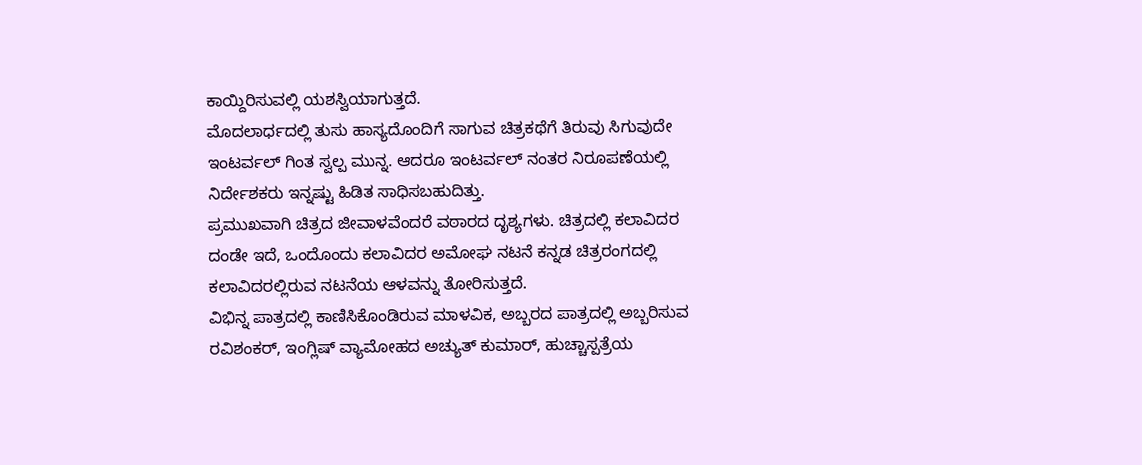ಕಾಯ್ದಿರಿಸುವಲ್ಲಿ ಯಶಸ್ವಿಯಾಗುತ್ತದೆ.
ಮೊದಲಾರ್ಧದಲ್ಲಿ ತುಸು ಹಾಸ್ಯದೊಂದಿಗೆ ಸಾಗುವ ಚಿತ್ರಕಥೆಗೆ ತಿರುವು ಸಿಗುವುದೇ ಇಂಟರ್ವಲ್ ಗಿಂತ ಸ್ವಲ್ಪ ಮುನ್ನ. ಆದರೂ ಇಂಟರ್ವಲ್ ನಂತರ ನಿರೂಪಣೆಯಲ್ಲಿ ನಿರ್ದೇಶಕರು ಇನ್ನಷ್ಟು ಹಿಡಿತ ಸಾಧಿಸಬಹುದಿತ್ತು.
ಪ್ರಮುಖವಾಗಿ ಚಿತ್ರದ ಜೀವಾಳವೆಂದರೆ ವಠಾರದ ದೃಶ್ಯಗಳು. ಚಿತ್ರದಲ್ಲಿ ಕಲಾವಿದರ ದಂಡೇ ಇದೆ, ಒಂದೊಂದು ಕಲಾವಿದರ ಅಮೋಘ ನಟನೆ ಕನ್ನಡ ಚಿತ್ರರಂಗದಲ್ಲಿ ಕಲಾವಿದರಲ್ಲಿರುವ ನಟನೆಯ ಆಳವನ್ನು ತೋರಿಸುತ್ತದೆ.
ವಿಭಿನ್ನ ಪಾತ್ರದಲ್ಲಿ ಕಾಣಿಸಿಕೊಂಡಿರುವ ಮಾಳವಿಕ, ಅಬ್ಬರದ ಪಾತ್ರದಲ್ಲಿ ಅಬ್ಬರಿಸುವ ರವಿಶಂಕರ್, ಇಂಗ್ಲಿಷ್ ವ್ಯಾಮೋಹದ ಅಚ್ಯುತ್ ಕುಮಾರ್, ಹುಚ್ಚಾಸ್ಪತ್ರೆಯ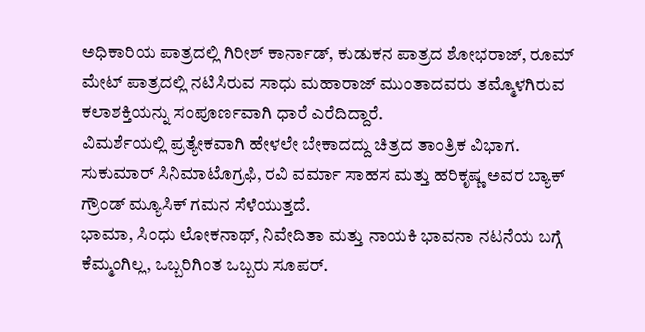ಅಧಿಕಾರಿಯ ಪಾತ್ರದಲ್ಲಿ ಗಿರೀಶ್ ಕಾರ್ನಾಡ್, ಕುಡುಕನ ಪಾತ್ರದ ಶೋಭರಾಜ್, ರೂಮ್ ಮೇಟ್ ಪಾತ್ರದಲ್ಲಿ ನಟಿಸಿರುವ ಸಾಧು ಮಹಾರಾಜ್ ಮುಂತಾದವರು ತಮ್ಮೊಳಗಿರುವ ಕಲಾಶಕ್ತಿಯನ್ನು ಸಂಪೂರ್ಣವಾಗಿ ಧಾರೆ ಎರೆದಿದ್ದಾರೆ.
ವಿಮರ್ಶೆಯಲ್ಲಿ ಪ್ರತ್ಯೇಕವಾಗಿ ಹೇಳಲೇ ಬೇಕಾದದ್ದು ಚಿತ್ರದ ತಾಂತ್ರಿಕ ವಿಭಾಗ. ಸುಕುಮಾರ್ ಸಿನಿಮಾಟೊಗ್ರಫಿ, ರವಿ ವರ್ಮಾ ಸಾಹಸ ಮತ್ತು ಹರಿಕೃಷ್ಣ ಅವರ ಬ್ಯಾಕ್ ಗ್ರೌಂಡ್ ಮ್ಯೂಸಿಕ್ ಗಮನ ಸೆಳೆಯುತ್ತದೆ.
ಭಾಮಾ, ಸಿಂಧು ಲೋಕನಾಥ್, ನಿವೇದಿತಾ ಮತ್ತು ನಾಯಕಿ ಭಾವನಾ ನಟನೆಯ ಬಗ್ಗೆ ಕೆಮ್ಮಂಗಿಲ್ಲ, ಒಬ್ಬರಿಗಿಂತ ಒಬ್ಬರು ಸೂಪರ್.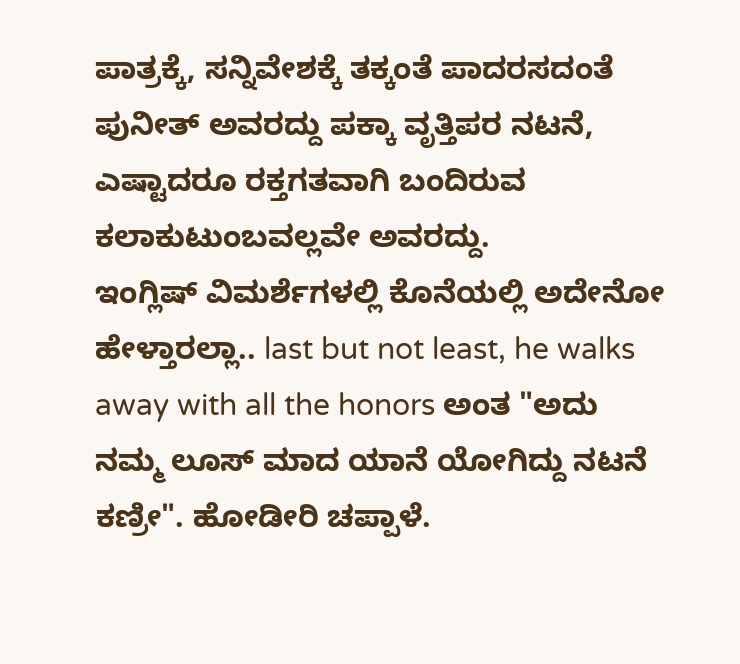ಪಾತ್ರಕ್ಕೆ, ಸನ್ನಿವೇಶಕ್ಕೆ ತಕ್ಕಂತೆ ಪಾದರಸದಂತೆ ಪುನೀತ್ ಅವರದ್ದು ಪಕ್ಕಾ ವೃತ್ತಿಪರ ನಟನೆ, ಎಷ್ಟಾದರೂ ರಕ್ತಗತವಾಗಿ ಬಂದಿರುವ ಕಲಾಕುಟುಂಬವಲ್ಲವೇ ಅವರದ್ದು.
ಇಂಗ್ಲಿಷ್ ವಿಮರ್ಶೆಗಳಲ್ಲಿ ಕೊನೆಯಲ್ಲಿ ಅದೇನೋ ಹೇಳ್ತಾರಲ್ಲಾ.. last but not least, he walks away with all the honors ಅಂತ "ಅದು ನಮ್ಮ ಲೂಸ್ ಮಾದ ಯಾನೆ ಯೋಗಿದ್ದು ನಟನೆ ಕಣ್ರೀ". ಹೋಡೀರಿ ಚಪ್ಪಾಳೆ.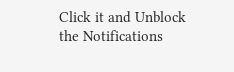Click it and Unblock the Notifications